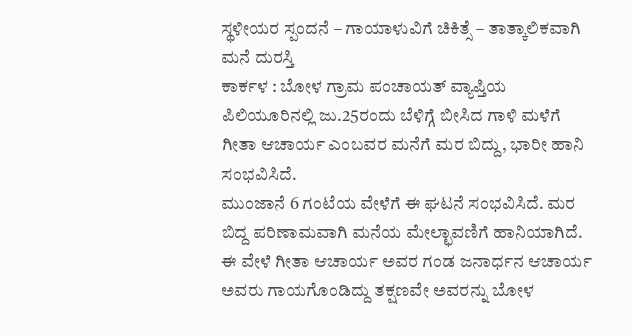ಸ್ಥಳೀಯರ ಸ್ಪಂದನೆ – ಗಾಯಾಳುವಿಗೆ ಚಿಕಿತ್ಸೆ – ತಾತ್ಕಾಲಿಕವಾಗಿ ಮನೆ ದುರಸ್ತಿ
ಕಾರ್ಕಳ : ಬೋಳ ಗ್ರಾಮ ಪಂಚಾಯತ್ ವ್ಯಾಪ್ತಿಯ ಪಿಲಿಯೂರಿನಲ್ಲಿ ಜು.25ರಂದು ಬೆಳಿಗ್ಗೆ ಬೀಸಿದ ಗಾಳಿ ಮಳೆಗೆ ಗೀತಾ ಆಚಾರ್ಯ ಎಂಬವರ ಮನೆಗೆ ಮರ ಬಿದ್ದು, ಭಾರೀ ಹಾನಿ ಸಂಭವಿಸಿದೆ.
ಮುಂಜಾನೆ 6 ಗಂಟೆಯ ವೇಳೆಗೆ ಈ ಘಟನೆ ಸಂಭವಿಸಿದೆ. ಮರ ಬಿದ್ದ ಪರಿಣಾಮವಾಗಿ ಮನೆಯ ಮೇಲ್ಛಾವಣಿಗೆ ಹಾನಿಯಾಗಿದೆ. ಈ ವೇಳೆ ಗೀತಾ ಆಚಾರ್ಯ ಅವರ ಗಂಡ ಜನಾರ್ಧನ ಆಚಾರ್ಯ ಅವರು ಗಾಯಗೊಂಡಿದ್ದು ತಕ್ಷಣವೇ ಅವರನ್ನು ಬೋಳ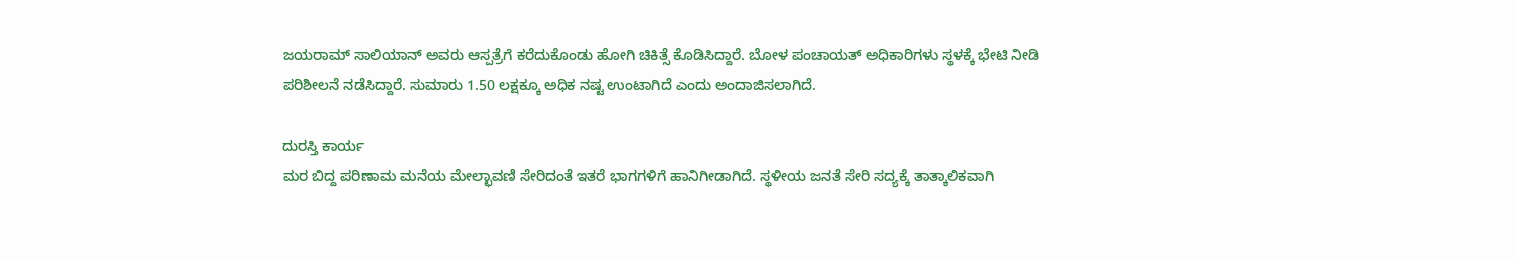ಜಯರಾಮ್ ಸಾಲಿಯಾನ್ ಅವರು ಆಸ್ಪತ್ರೆಗೆ ಕರೆದುಕೊಂಡು ಹೋಗಿ ಚಿಕಿತ್ಸೆ ಕೊಡಿಸಿದ್ದಾರೆ. ಬೋಳ ಪಂಚಾಯತ್ ಅಧಿಕಾರಿಗಳು ಸ್ಥಳಕ್ಕೆ ಭೇಟಿ ನೀಡಿ ಪರಿಶೀಲನೆ ನಡೆಸಿದ್ದಾರೆ. ಸುಮಾರು 1.50 ಲಕ್ಷಕ್ಕೂ ಅಧಿಕ ನಷ್ಟ ಉಂಟಾಗಿದೆ ಎಂದು ಅಂದಾಜಿಸಲಾಗಿದೆ.

ದುರಸ್ತಿ ಕಾರ್ಯ
ಮರ ಬಿದ್ದ ಪರಿಣಾಮ ಮನೆಯ ಮೇಲ್ಛಾವಣಿ ಸೇರಿದಂತೆ ಇತರೆ ಭಾಗಗಳಿಗೆ ಹಾನಿಗೀಡಾಗಿದೆ. ಸ್ಥಳೀಯ ಜನತೆ ಸೇರಿ ಸದ್ಯಕ್ಕೆ ತಾತ್ಕಾಲಿಕವಾಗಿ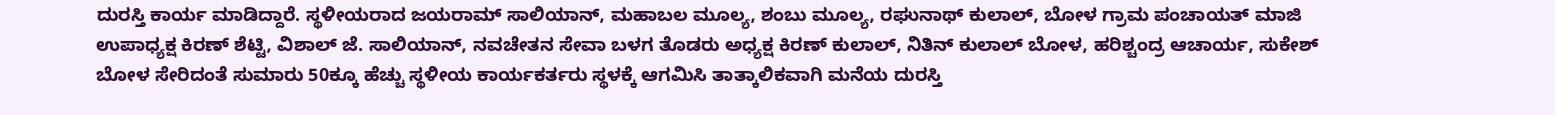ದುರಸ್ತಿ ಕಾರ್ಯ ಮಾಡಿದ್ದಾರೆ. ಸ್ಥಳೀಯರಾದ ಜಯರಾಮ್ ಸಾಲಿಯಾನ್, ಮಹಾಬಲ ಮೂಲ್ಯ, ಶಂಬು ಮೂಲ್ಯ, ರಘುನಾಥ್ ಕುಲಾಲ್, ಬೋಳ ಗ್ರಾಮ ಪಂಚಾಯತ್ ಮಾಜಿ ಉಪಾಧ್ಯಕ್ಷ ಕಿರಣ್ ಶೆಟ್ಟಿ, ವಿಶಾಲ್ ಜೆ. ಸಾಲಿಯಾನ್, ನವಚೇತನ ಸೇವಾ ಬಳಗ ತೊಡರು ಅಧ್ಯಕ್ಷ ಕಿರಣ್ ಕುಲಾಲ್, ನಿತಿನ್ ಕುಲಾಲ್ ಬೋಳ, ಹರಿಶ್ಚಂದ್ರ ಆಚಾರ್ಯ, ಸುಕೇಶ್ ಬೋಳ ಸೇರಿದಂತೆ ಸುಮಾರು 50ಕ್ಕೂ ಹೆಚ್ಚು ಸ್ಥಳೀಯ ಕಾರ್ಯಕರ್ತರು ಸ್ಥಳಕ್ಕೆ ಆಗಮಿಸಿ ತಾತ್ಕಾಲಿಕವಾಗಿ ಮನೆಯ ದುರಸ್ತಿ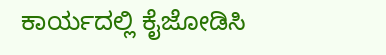ಕಾರ್ಯದಲ್ಲಿ ಕೈಜೋಡಿಸಿ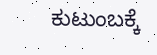ಕುಟುಂಬಕ್ಕೆ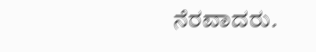ನೆರವಾದರು.